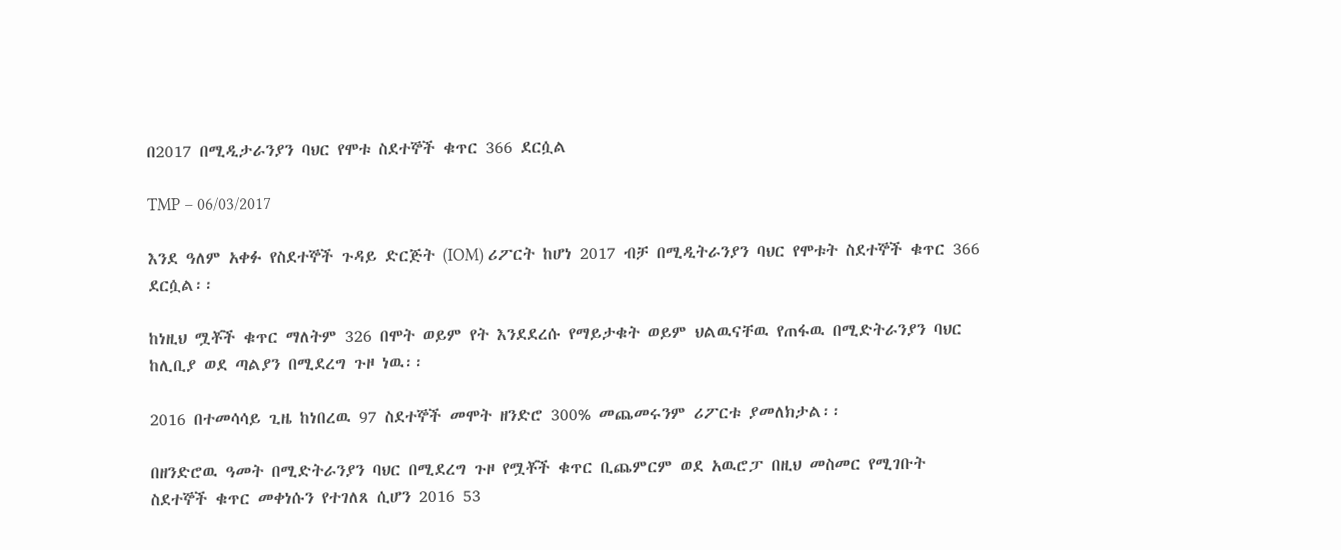በ2017 በሚዲታራንያን ባህር የሞቱ ስደተኞች ቁጥር 366 ደርሷል

TMP – 06/03/2017

እንደ ዓለም አቀፉ የስደተኞች ጉዳይ ድርጅት (IOM) ሪፖርት ከሆነ 2017 ብቻ በሚዲትራንያን ባህር የሞቱት ስደተኞች ቁጥር 366 ደርሷል፡፡

ከነዚህ ሟቾች ቁጥር ማለትም 326 በሞት ወይም የት እንደደረሱ የማይታቁት ወይም ህልዉናቸዉ የጠፋዉ በሚድትራንያን ባህር ከሊቢያ ወደ ጣልያን በሚደረግ ጉዞ ነዉ፡፡

2016 በተመሳሳይ ጊዜ ከነበረዉ 97 ስደተኞች መሞት ዘንድሮ 300% መጨመሩንም ሪፖርቱ ያመለክታል፡፡

በዘንድሮዉ ዓመት በሚድትራንያን ባህር በሚደረግ ጉዞ የሟቾች ቁጥር ቢጨምርም ወደ አዉሮፓ በዚህ መስመር የሚገቡት ስደተኞች ቁጥር መቀነሱን የተገለጸ ሲሆን 2016 53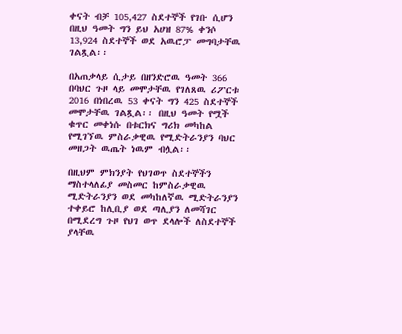ቀናት ብቻ 105,427 ስደተኞች የገቡ ሲሆን በዚህ ዓመት ግን ይህ አሀዝ 87% ቀንሶ 13,924 ስደተኞች ወደ አዉሮፓ መግባታቸዉ ገልጿል፡፡

በአጠቃላይ ሲታይ በዘንድሮዉ ዓመት 366 በባህር ጉዞ ላይ መሞታቸዉ የገለጸዉ ሪፖርቱ 2016 በነበረዉ 53 ቀናት ግን 425 ስደተኞች መሞታቸዉ ገልጿል፡፡ በዚህ ዓመት የሟች ቁጥር መቀነሱ በቱርክና ግሪክ መካከል የሚገኘዉ ምስራቃዊዉ የሚድትራንያን ባህር መዘጋት ዉጤት ነዉም ብሏል፡፡

በዚህም ምክንያት የህገወጥ ስደተኞችን ማስተላለፊያ መስመር ከምስራቃዊዉ ሚድትራንያን ወደ መካከለኛዉ ሚድትራንያን ተቀይሮ ከሊቢያ ወደ ጣሊያን ለመሻገር በሚደረግ ጉዞ የህገ ወጥ ደላሎች ለስደተኞች ያላቸዉ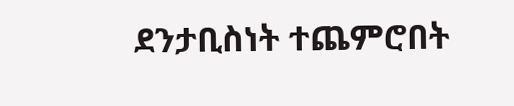ደንታቢስነት ተጨምሮበት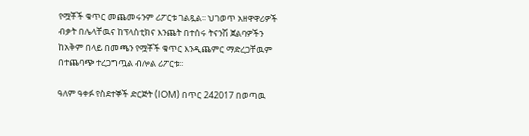የሟቾች ቁጥር መጨመሩንም ሪፖርቱ ገልጿል፡፡ ህገወጥ አዘዋዋሪዎች ብቃት በሌላቸዉና ከፕላስቲክና እንጨት በተሰሩ ትናንሽ ጀልባዎችን ከአቅም በላይ በመጫን የሟቾች ቁጥር እንዲጨምር ማድረጋቸዉም በተጨባጭ ተረጋግጧል ብሎል ሪፖርቱ፡፡

ዓለም ዓቀፉ የስደተኞች ድርጅት (IOM) በጥር 242017 በወጣዉ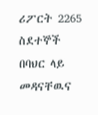ሪፖርት 2265 ስደተኞች በባህር ላይ መዳናቸዉና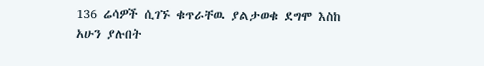136 ሬሳዎች ሲገኙ ቁጥራቸዉ ያልታወቁ ደግሞ እስከ አሁን ያሉበት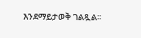እንደማይታወቅ ገልጿል፡፡